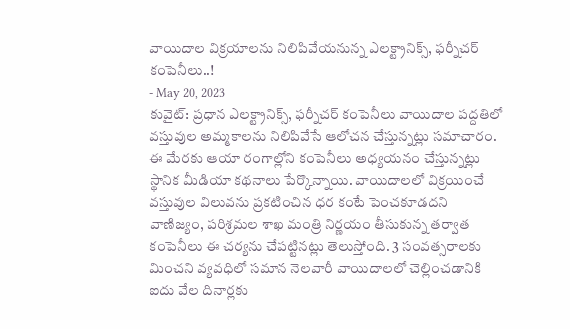వాయిదాల విక్రయాలను నిలిపివేయనున్న ఎలక్ట్రానిక్స్, ఫర్నీచర్ కంపెనీలు..!
- May 20, 2023
కువైట్: ప్రధాన ఎలక్ట్రానిక్స్, ఫర్నీచర్ కంపెనీలు వాయిదాల పద్దతిలో వస్తువుల అమ్మకాలను నిలిపివేసే ఆలోచన చేస్తున్నట్లు సమాచారం. ఈ మేరకు ఆయా రంగాల్లోని కంపెనీలు అధ్యయనం చేస్తున్నట్లు స్థానిక మీడియా కథనాలు పేర్కొన్నాయి. వాయిదాలలో విక్రయించే వస్తువుల విలువను ప్రకటించిన ధర కంటే పెంచకూడదని వాణిజ్యం, పరిశ్రమల శాఖ మంత్రి నిర్ణయం తీసుకున్న తర్వాత కంపెనీలు ఈ చర్యను చేపట్టినట్లు తెలుస్తోంది. 3 సంవత్సరాలకు మించని వ్యవధిలో సమాన నెలవారీ వాయిదాలలో చెల్లించడానికి ఐదు వేల దినార్లకు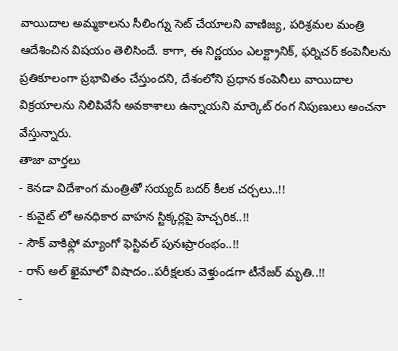వాయిదాల అమ్మకాలను సీలింగ్ను సెట్ చేయాలని వాణిజ్య, పరిశ్రమల మంత్రి ఆదేశించిన విషయం తెలిసిందే. కాగా, ఈ నిర్ణయం ఎలక్ట్రానిక్, ఫర్నిచర్ కంపెనీలను ప్రతికూలంగా ప్రభావితం చేస్తుందని, దేశంలోని ప్రధాన కంపెనీలు వాయిదాల విక్రయాలను నిలిపివేసే అవకాశాలు ఉన్నాయని మార్కెట్ రంగ నిపుణులు అంచనా వేస్తున్నారు.
తాజా వార్తలు
- కెనడా విదేశాంగ మంత్రితో సయ్యద్ బదర్ కీలక చర్చలు..!!
- కువైట్ లో అనధికార వాహన స్టిక్కర్లపై హెచ్చరిక..!!
- సౌక్ వాకిఫ్లో మ్యాంగో ఫెస్టివల్ పునఃప్రారంభం..!!
- రాస్ అల్ ఖైమాలో విషాదం..పరీక్షలకు వెళ్తుండగా టీనేజర్ మృతి..!!
-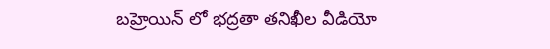బహ్రెయిన్ లో భద్రతా తనిఖీల వీడియో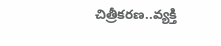చిత్రీకరణ..వ్యక్తి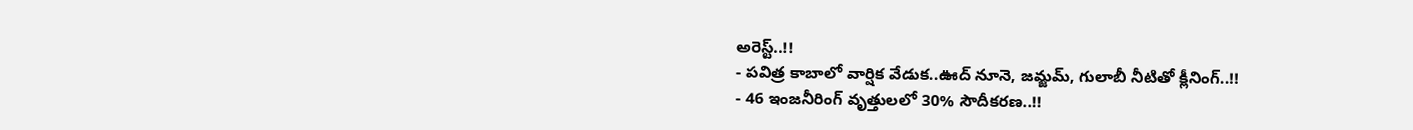అరెస్ట్..!!
- పవిత్ర కాబాలో వార్షిక వేడుక..ఊద్ నూనె, జమ్జమ్, గులాబీ నీటితో క్లీనింగ్..!!
- 46 ఇంజనీరింగ్ వృత్తులలో 30% సౌదీకరణ..!!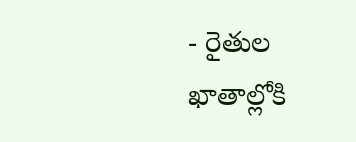- రైతుల ఖాతాల్లోకి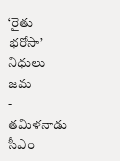‘రైతు భరోసా’ నిధులు జమ
- తమిళనాడు సీఎం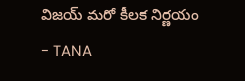విజయ్ మరో కీలక నిర్ణయం
- TANA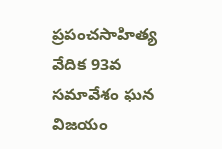ప్రపంచసాహిత్య వేదిక 93వ సమావేశం ఘన విజయం